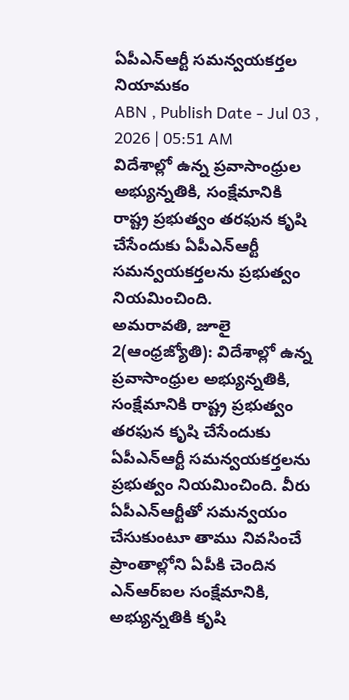ఏపీఎన్ఆర్టీ సమన్వయకర్తల నియామకం
ABN , Publish Date - Jul 03 , 2026 | 05:51 AM
విదేశాల్లో ఉన్న ప్రవాసాంధ్రుల అభ్యున్నతికి, సంక్షేమానికి రాష్ట్ర ప్రభుత్వం తరఫున కృషి చేసేందుకు ఏపీఎన్ఆర్టీ సమన్వయకర్తలను ప్రభుత్వం నియమించింది.
అమరావతి, జూలై 2(ఆంధ్రజ్యోతి): విదేశాల్లో ఉన్న ప్రవాసాంధ్రుల అభ్యున్నతికి, సంక్షేమానికి రాష్ట్ర ప్రభుత్వం తరఫున కృషి చేసేందుకు ఏపీఎన్ఆర్టీ సమన్వయకర్తలను ప్రభుత్వం నియమించింది. వీరు ఏపీఎన్ఆర్టీతో సమన్వయం చేసుకుంటూ తాము నివసించే ప్రాంతాల్లోని ఏపీకి చెందిన ఎన్ఆర్ఐల సంక్షేమానికి, అభ్యున్నతికి కృషి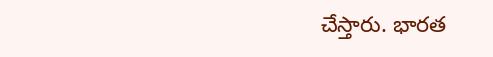చేస్తారు. భారత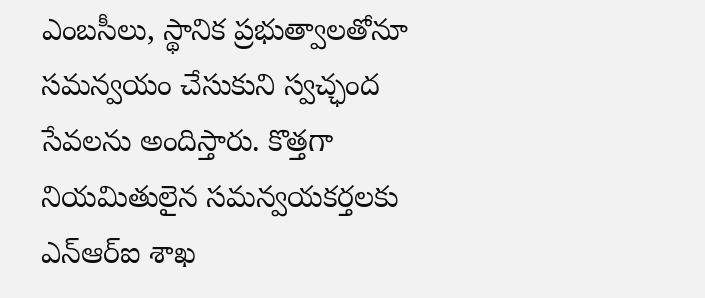ఎంబసీలు, స్థానిక ప్రభుత్వాలతోనూ సమన్వయం చేసుకుని స్వచ్ఛంద సేవలను అందిస్తారు. కొత్తగా నియమితులైన సమన్వయకర్తలకు ఎన్ఆర్ఐ శాఖ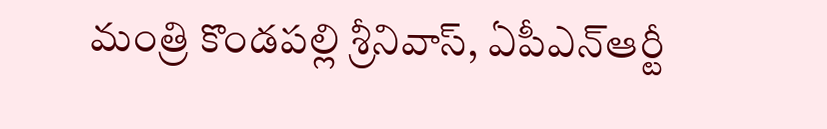మంత్రి కొండపల్లి శ్రీనివాస్, ఏపీఎన్ఆర్టీ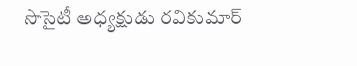సొసైటీ అధ్యక్షుడు రవికుమార్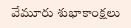వేమూరు శుభాకాంక్షలు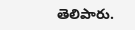తెలిపారు.